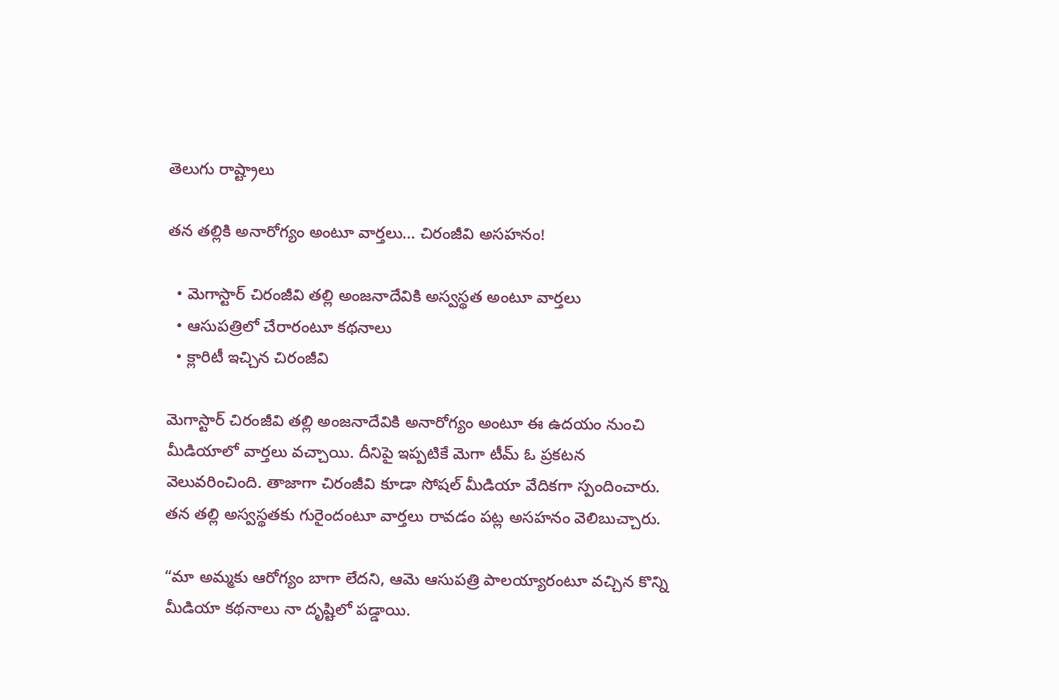తెలుగు రాష్ట్రాలు

తన తల్లికి అనారోగ్యం అంటూ వార్తలు… చిరంజీవి అసహనం!

  • మెగాస్టార్ చిరంజీవి తల్లి అంజనాదేవికి అస్వస్థత అంటూ వార్తలు
  • ఆసుపత్రిలో చేరారంటూ కథనాలు
  • క్లారిటీ ఇచ్చిన చిరంజీవి

మెగాస్టార్ చిరంజీవి తల్లి అంజనాదేవికి అనారోగ్యం అంటూ ఈ ఉదయం నుంచి మీడియాలో వార్తలు వచ్చాయి. దీనిపై ఇప్పటికే మెగా టీమ్ ఓ ప్రకటన వెలువరించింది. తాజాగా చిరంజీవి కూడా సోషల్ మీడియా వేదికగా స్పందించారు. తన తల్లి అస్వస్థతకు గురైందంటూ వార్తలు రావడం పట్ల అసహనం వెలిబుచ్చారు.

“మా అమ్మకు ఆరోగ్యం బాగా లేదని, ఆమె ఆసుపత్రి పాలయ్యారంటూ వచ్చిన కొన్ని మీడియా కథనాలు నా దృష్టిలో పడ్డాయి.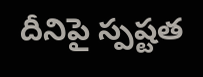దీనిపై స్పష్టత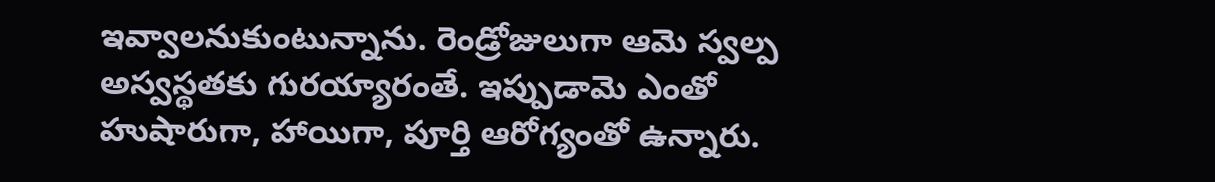ఇవ్వాలనుకుంటున్నాను. రెండ్రోజులుగా ఆమె స్వల్ప అస్వస్థతకు గురయ్యారంతే. ఇప్పుడామె ఎంతో హుషారుగా, హాయిగా, పూర్తి ఆరోగ్యంతో ఉన్నారు.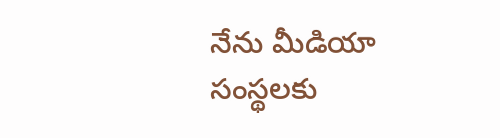నేను మీడియా సంస్థలకు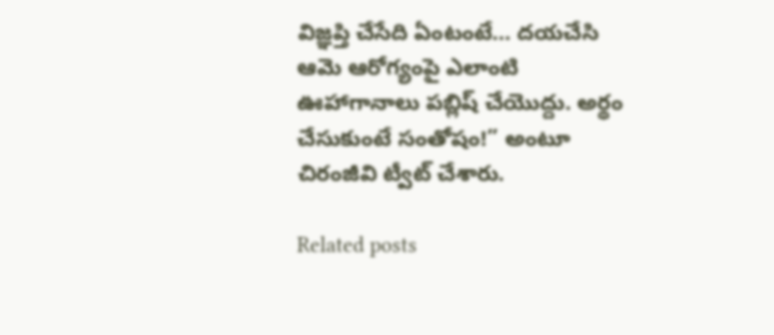విజ్ఞప్తి చేసేది ఏంటంటే… దయచేసి ఆమె ఆరోగ్యంపై ఎలాంటి ఊహాగానాలు పబ్లిష్ చేయొద్దు. అర్థం చేసుకుంటే సంతోషం!” అంటూ చిరంజీవి ట్వీట్ చేశారు.

Related posts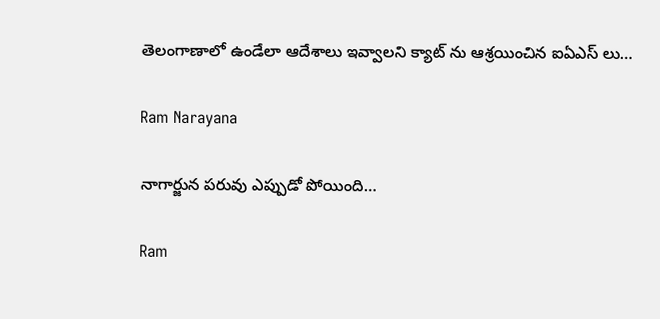తెలంగాణాలో ఉండేలా ఆదేశాలు ఇవ్వాలని క్యాట్ ను ఆశ్రయించిన ఐఏఎస్ లు…

Ram Narayana

నాగార్జున పరువు ఎప్పుడో పోయింది…

Ram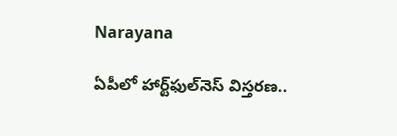Narayana

ఏపీలో హార్ట్‌ఫుల్‌నెస్ విస్తరణ..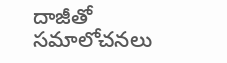దాజీతో సమాలోచనలు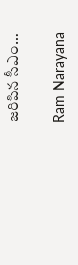జరిపిన సీఎం…

Ram Narayana